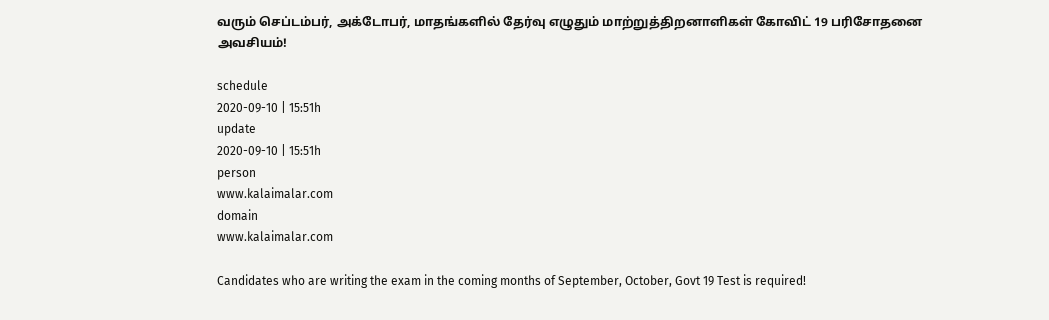வரும் செப்டம்பர், அக்டோபர், மாதங்களில் தேர்வு எழுதும் மாற்றுத்திறனாளிகள் கோவிட் 19 பரிசோதனை அவசியம்!

schedule
2020-09-10 | 15:51h
update
2020-09-10 | 15:51h
person
www.kalaimalar.com
domain
www.kalaimalar.com

Candidates who are writing the exam in the coming months of September, October, Govt 19 Test is required!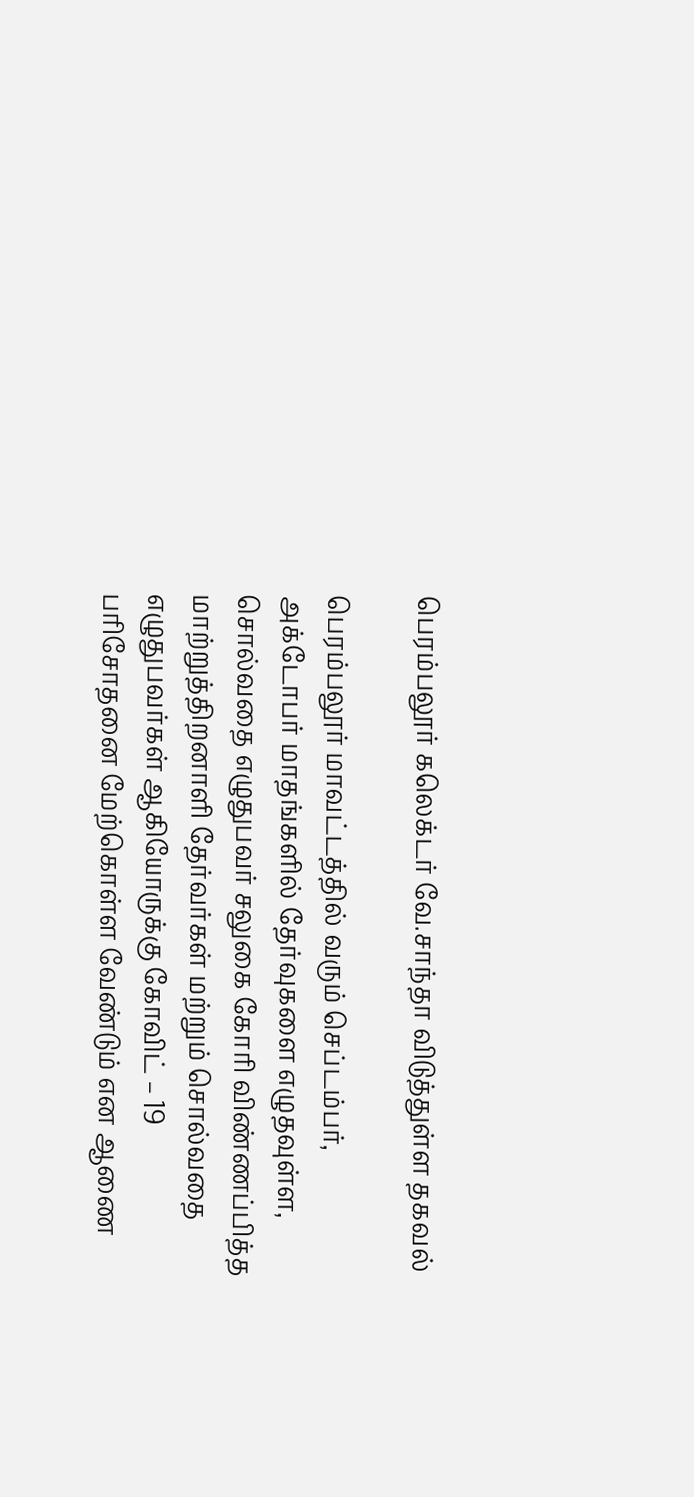பெரம்பலூர் கலெக்டர் வே.சாந்தா விடுத்துள்ள தகவல்

பெரம்பலூர் மாவட்டத்தில் வரும் செப்டம்பர், அக்டோபர் மாதங்களில் தேர்வுகளை எழுதவுள்ள, சொல்வதை எழுதுபவர் சலுகை கோரி விண்ணப்பித்த மாற்றுத்திறனாளி தேர்வர்கள் மற்றும் சொல்வதை எழுதுபவர்கள் ஆகியோருக்கு கோவிட் – 19 பரிசோதனை மேற்கொள்ள வேண்டும் என ஆணை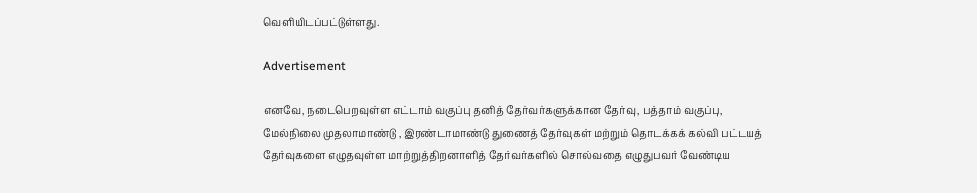வெளியிடப்பட்டுள்ளது.

Advertisement

எனவே, நடைபெறவுள்ள எட்டாம் வகுப்பு தனித் தேர்வர்களுக்கான தேர்வு, பத்தாம் வகுப்பு, மேல்நிலை முதலாமாண்டு , இரண்டாமாண்டு துணைத் தேர்வுகள் மற்றும் தொடக்கக் கல்வி பட்டயத் தேர்வுகளை எழுதவுள்ள மாற்றுத்திறனாளித் தேர்வர்களில் சொல்வதை எழுதுபவர் வேண்டிய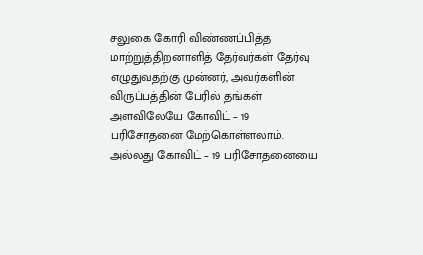சலுகை கோரி விண்ணப்பித்த மாற்றுத்திறனாளித் தேர்வர்கள் தேர்வு எழுதுவதற்கு முன்னர், அவர்களின் விருப்பத்தின் பேரில் தங்கள் அளவிலேயே கோவிட் – 19 பரிசோதனை மேற்கொள்ளலாம். அல்லது கோவிட் – 19 பரிசோதனையை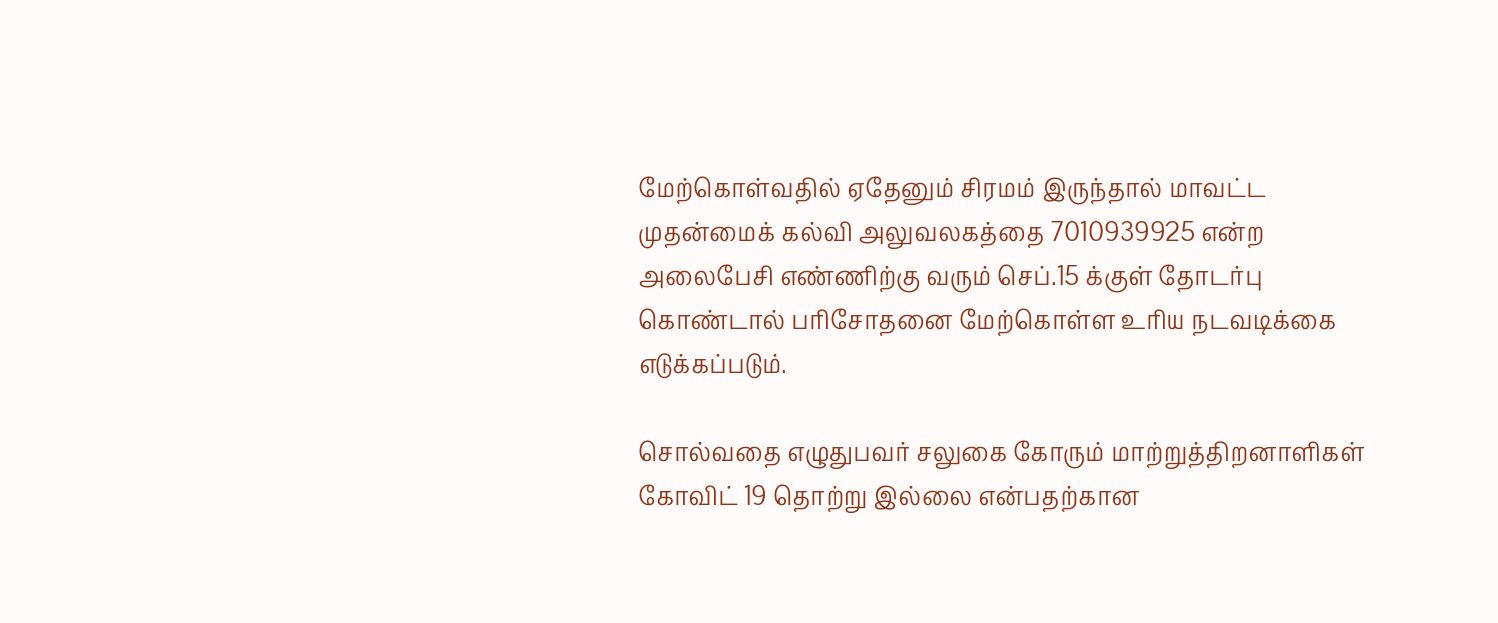மேற்கொள்வதில் ஏதேனும் சிரமம் இருந்தால் மாவட்ட முதன்மைக் கல்வி அலுவலகத்தை 7010939925 என்ற அலைபேசி எண்ணிற்கு வரும் செப்.15 க்குள் தோடர்பு கொண்டால் பரிசோதனை மேற்கொள்ள உரிய நடவடிக்கை எடுக்கப்படும்.

சொல்வதை எழுதுபவர் சலுகை கோரும் மாற்றுத்திறனாளிகள் கோவிட் 19 தொற்று இல்லை என்பதற்கான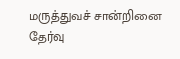மருத்துவச் சான்றினை தேர்வு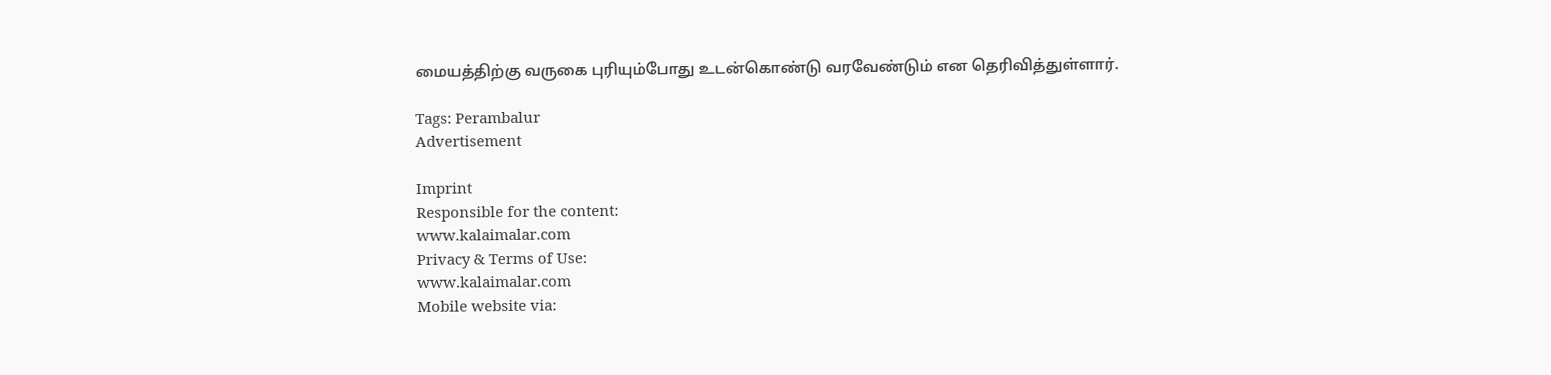மையத்திற்கு வருகை புரியும்போது உடன்கொண்டு வரவேண்டும் என தெரிவித்துள்ளார்.

Tags: Perambalur
Advertisement

Imprint
Responsible for the content:
www.kalaimalar.com
Privacy & Terms of Use:
www.kalaimalar.com
Mobile website via: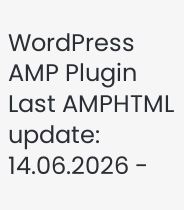WordPress AMP Plugin
Last AMPHTML update:
14.06.2026 -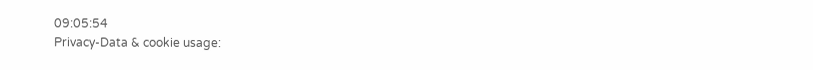09:05:54
Privacy-Data & cookie usage: